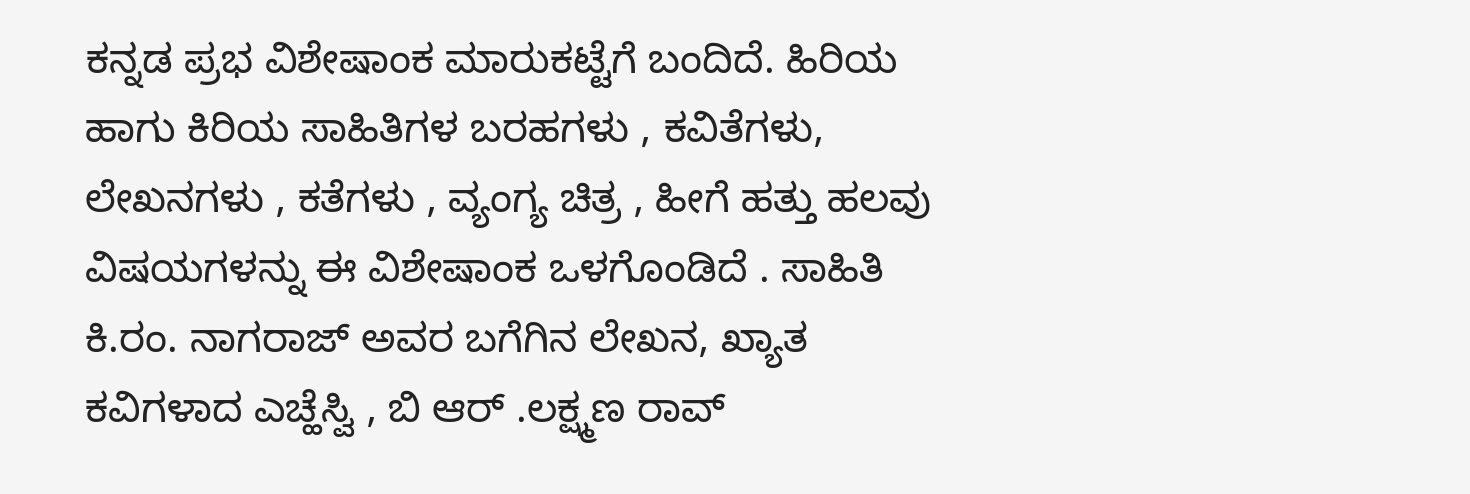ಕನ್ನಡ ಪ್ರಭ ವಿಶೇಷಾಂಕ ಮಾರುಕಟ್ಟೆಗೆ ಬಂದಿದೆ. ಹಿರಿಯ ಹಾಗು ಕಿರಿಯ ಸಾಹಿತಿಗಳ ಬರಹಗಳು , ಕವಿತೆಗಳು, ಲೇಖನಗಳು , ಕತೆಗಳು , ವ್ಯಂಗ್ಯ ಚಿತ್ರ , ಹೀಗೆ ಹತ್ತು ಹಲವು ವಿಷಯಗಳನ್ನು ಈ ವಿಶೇಷಾಂಕ ಒಳಗೊಂಡಿದೆ . ಸಾಹಿತಿ ಕಿ.ರಂ. ನಾಗರಾಜ್ ಅವರ ಬಗೆಗಿನ ಲೇಖನ, ಖ್ಯಾತ ಕವಿಗಳಾದ ಎಚ್ಹೆಸ್ವಿ , ಬಿ ಆರ್ .ಲಕ್ಷ್ಮಣ ರಾವ್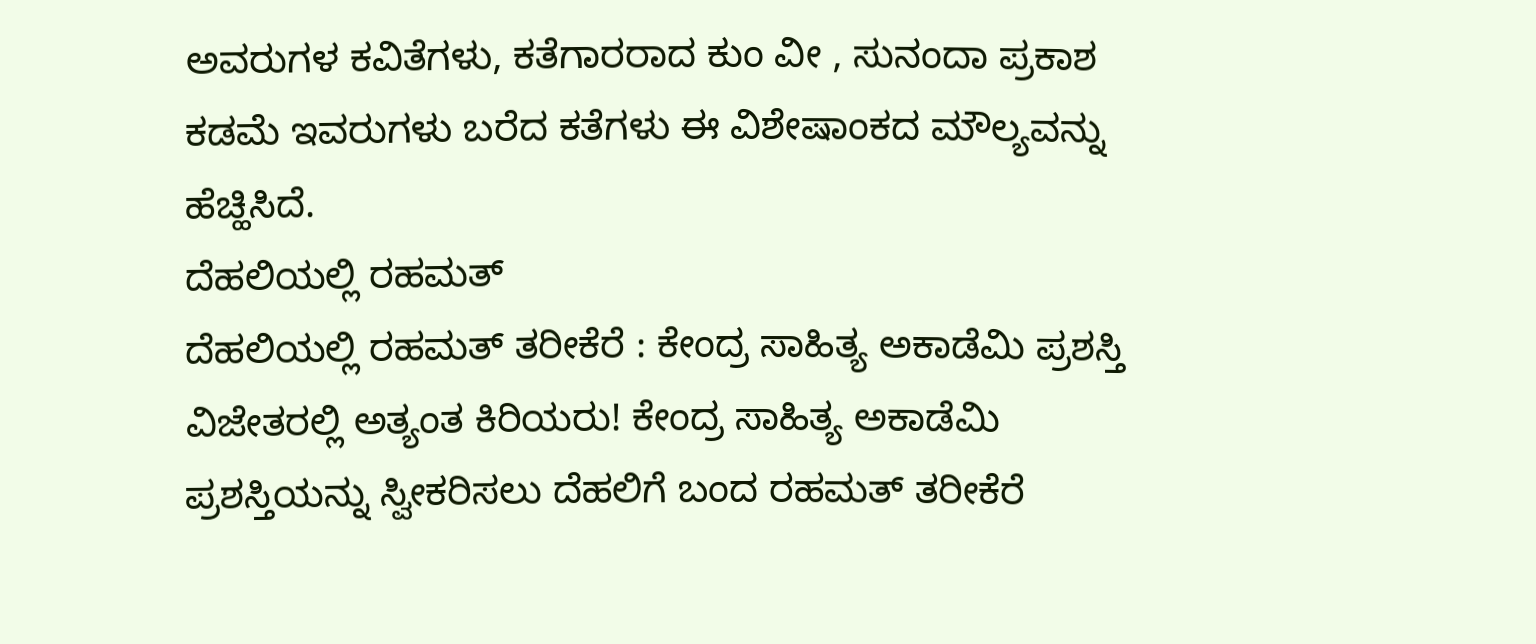ಅವರುಗಳ ಕವಿತೆಗಳು, ಕತೆಗಾರರಾದ ಕುಂ ವೀ , ಸುನಂದಾ ಪ್ರಕಾಶ ಕಡಮೆ ಇವರುಗಳು ಬರೆದ ಕತೆಗಳು ಈ ವಿಶೇಷಾಂಕದ ಮೌಲ್ಯವನ್ನು ಹೆಚ್ಹಿಸಿದೆ.
ದೆಹಲಿಯಲ್ಲಿ ರಹಮತ್
ದೆಹಲಿಯಲ್ಲಿ ರಹಮತ್ ತರೀಕೆರೆ : ಕೇಂದ್ರ ಸಾಹಿತ್ಯ ಅಕಾಡೆಮಿ ಪ್ರಶಸ್ತಿ ವಿಜೇತರಲ್ಲಿ ಅತ್ಯಂತ ಕಿರಿಯರು! ಕೇಂದ್ರ ಸಾಹಿತ್ಯ ಅಕಾಡೆಮಿ ಪ್ರಶಸ್ತಿಯನ್ನು ಸ್ವೀಕರಿಸಲು ದೆಹಲಿಗೆ ಬಂದ ರಹಮತ್ ತರೀಕೆರೆ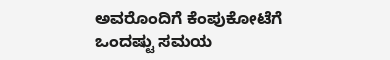ಅವರೊಂದಿಗೆ ಕೆಂಪುಕೋಟೆಗೆ ಒಂದಷ್ಟು ಸಮಯ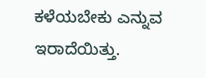ಕಳೆಯಬೇಕು ಎನ್ನುವ ಇರಾದೆಯಿತ್ತು.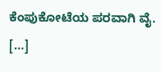ಕೆಂಪುಕೋಟೆಯ ಪರವಾಗಿ ವೈ. […]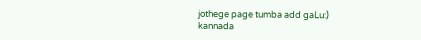jothege page tumba add gaLu:)
kannada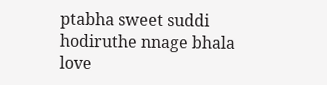ptabha sweet suddi hodiruthe nnage bhala love